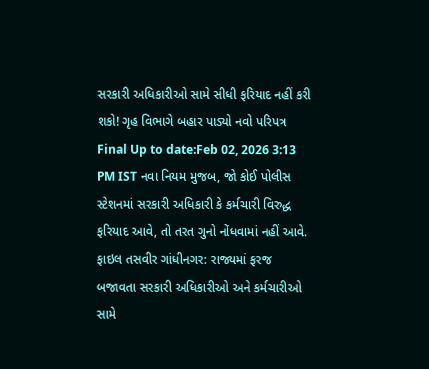સરકારી અધિકારીઓ સામે સીધી ફરિયાદ નહીં કરી શકો! ગૃહ વિભાગે બહાર પાડ્યો નવો પરિપત્ર
Final Up to date:Feb 02, 2026 3:13 PM IST નવા નિયમ મુજબ, જો કોઈ પોલીસ સ્ટેશનમાં સરકારી અધિકારી કે કર્મચારી વિરુદ્ધ ફરિયાદ આવે, તો તરત ગુનો નોંધવામાં નહીં આવે. ફાઇલ તસવીર ગાંધીનગર: રાજ્યમાં ફરજ બજાવતા સરકારી અધિકારીઓ અને કર્મચારીઓ સામે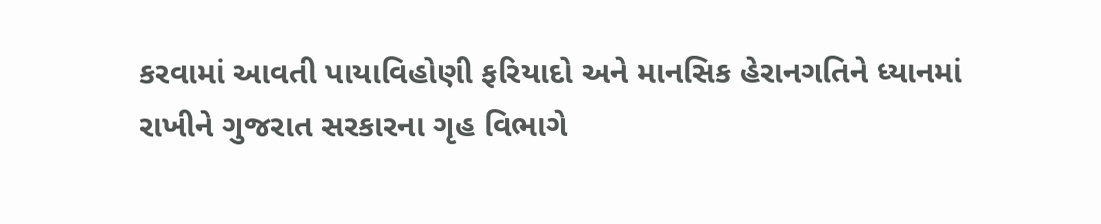કરવામાં આવતી પાયાવિહોણી ફરિયાદો અને માનસિક હેરાનગતિને ધ્યાનમાં રાખીને ગુજરાત સરકારના ગૃહ વિભાગે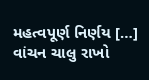મહત્વપૂર્ણ નિર્ણય […]
વાંચન ચાલુ રાખો